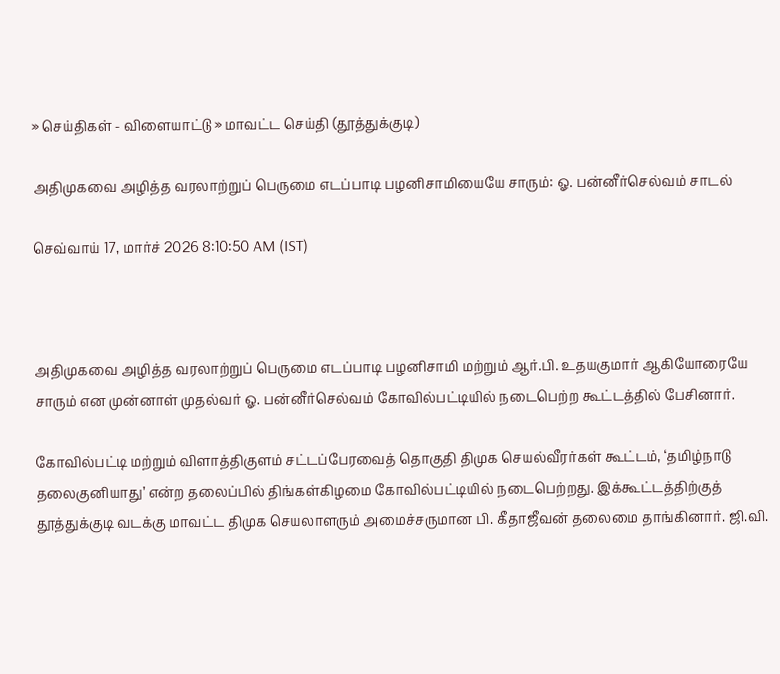» செய்திகள் - விளையாட்டு » மாவட்ட செய்தி (தூத்துக்குடி)

அதிமுகவை அழித்த வரலாற்றுப் பெருமை எடப்பாடி பழனிசாமியையே சாரும்: ஓ. பன்னீர்செல்வம் சாடல்

செவ்வாய் 17, மார்ச் 2026 8:10:50 AM (IST)



அதிமுகவை அழித்த வரலாற்றுப் பெருமை எடப்பாடி பழனிசாமி மற்றும் ஆர்.பி. உதயகுமார் ஆகியோரையே சாரும் என முன்னாள் முதல்வர் ஓ. பன்னீர்செல்வம் கோவில்பட்டியில் நடைபெற்ற கூட்டத்தில் பேசினார்.

கோவில்பட்டி மற்றும் விளாத்திகுளம் சட்டப்பேரவைத் தொகுதி திமுக செயல்வீரர்கள் கூட்டம், ‘தமிழ்நாடு தலைகுனியாது’ என்ற தலைப்பில் திங்கள்கிழமை கோவில்பட்டியில் நடைபெற்றது. இக்கூட்டத்திற்குத் தூத்துக்குடி வடக்கு மாவட்ட திமுக செயலாளரும் அமைச்சருமான பி. கீதாஜீவன் தலைமை தாங்கினார். ஜி.வி.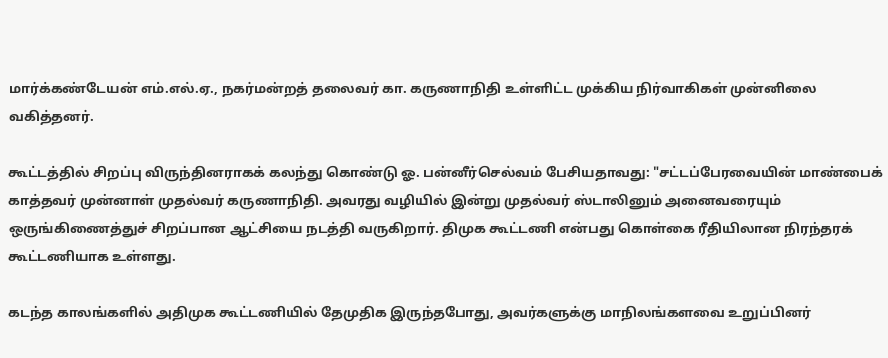மார்க்கண்டேயன் எம்.எல்.ஏ., நகர்மன்றத் தலைவர் கா. கருணாநிதி உள்ளிட்ட முக்கிய நிர்வாகிகள் முன்னிலை வகித்தனர்.

கூட்டத்தில் சிறப்பு விருந்தினராகக் கலந்து கொண்டு ஓ. பன்னீர்செல்வம் பேசியதாவது: "சட்டப்பேரவையின் மாண்பைக் காத்தவர் முன்னாள் முதல்வர் கருணாநிதி. அவரது வழியில் இன்று முதல்வர் ஸ்டாலினும் அனைவரையும் ஒருங்கிணைத்துச் சிறப்பான ஆட்சியை நடத்தி வருகிறார். திமுக கூட்டணி என்பது கொள்கை ரீதியிலான நிரந்தரக் கூட்டணியாக உள்ளது.

கடந்த காலங்களில் அதிமுக கூட்டணியில் தேமுதிக இருந்தபோது, அவர்களுக்கு மாநிலங்களவை உறுப்பினர்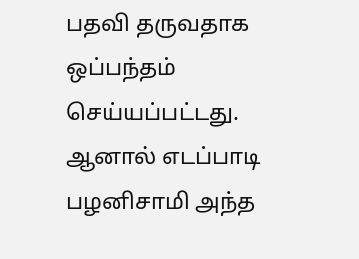பதவி தருவதாக ஒப்பந்தம் செய்யப்பட்டது. ஆனால் எடப்பாடி பழனிசாமி அந்த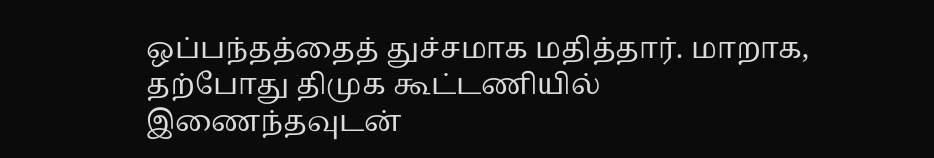ஒப்பந்தத்தைத் துச்சமாக மதித்தார். மாறாக, தற்போது திமுக கூட்டணியில் இணைந்தவுடன்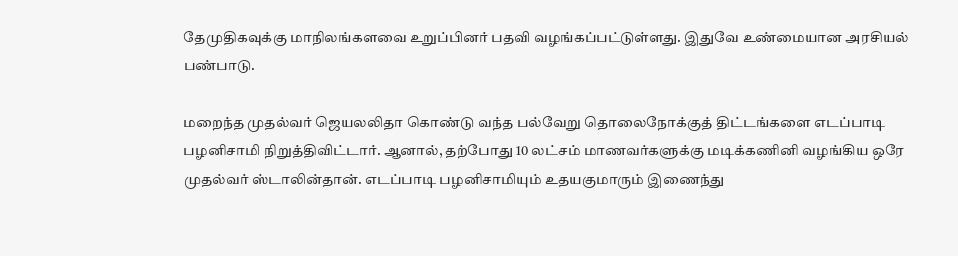தேமுதிகவுக்கு மாநிலங்களவை உறுப்பினர் பதவி வழங்கப்பட்டுள்ளது. இதுவே உண்மையான அரசியல் பண்பாடு.

மறைந்த முதல்வர் ஜெயலலிதா கொண்டு வந்த பல்வேறு தொலைநோக்குத் திட்டங்களை எடப்பாடி பழனிசாமி நிறுத்திவிட்டார். ஆனால், தற்போது 10 லட்சம் மாணவர்களுக்கு மடிக்கணினி வழங்கிய ஒரே முதல்வர் ஸ்டாலின்தான். எடப்பாடி பழனிசாமியும் உதயகுமாரும் இணைந்து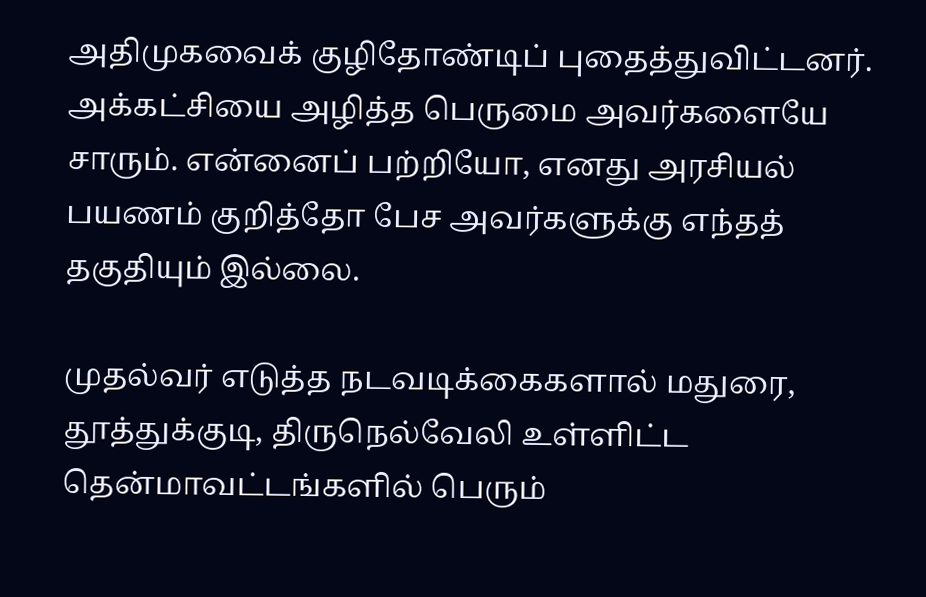அதிமுகவைக் குழிதோண்டிப் புதைத்துவிட்டனர். அக்கட்சியை அழித்த பெருமை அவர்களையே சாரும். என்னைப் பற்றியோ, எனது அரசியல் பயணம் குறித்தோ பேச அவர்களுக்கு எந்தத் தகுதியும் இல்லை.

முதல்வர் எடுத்த நடவடிக்கைகளால் மதுரை, தூத்துக்குடி, திருநெல்வேலி உள்ளிட்ட தென்மாவட்டங்களில் பெரும்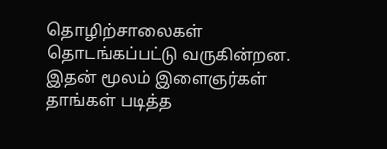தொழிற்சாலைகள் தொடங்கப்பட்டு வருகின்றன. இதன் மூலம் இளைஞர்கள் தாங்கள் படித்த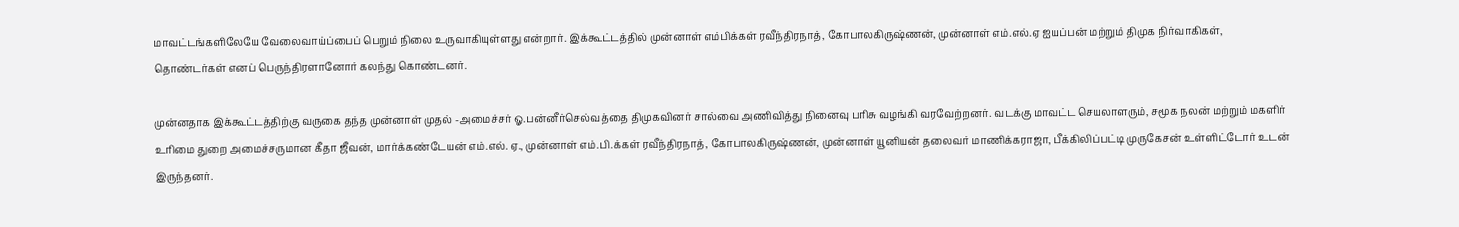மாவட்டங்களிலேயே வேலைவாய்ப்பைப் பெறும் நிலை உருவாகியுள்ளது என்றார். இக்கூட்டத்தில் முன்னாள் எம்பிக்கள் ரவீந்திரநாத், கோபாலகிருஷ்ணன், முன்னாள் எம்.எல்.ஏ ஐயப்பன் மற்றும் திமுக நிர்வாகிகள், தொண்டர்கள் எனப் பெருந்திரளானோர் கலந்து கொண்டனர்.

முன்னதாக இக்கூட்டத்திற்கு வருகை தந்த முன்னாள் முதல் -அமைச்சர் ஓ.பன்னீர்செல்வத்தை திமுகவினர் சால்வை அணிவித்து நினைவு பரிசு வழங்கி வரவேற்றனர். வடக்கு மாவட்ட செயலாளரும், சமூக நலன் மற்றும் மகளிர் உரிமை துறை அமைச்சருமான கீதா ஜீவன், மார்க்கண்டேயன் எம்.எல். ஏ., முன்னாள் எம்.பி.க்கள் ரவீந்திரநாத், கோபாலகிருஷ்ணன், முன்னாள் யூனியன் தலைவர் மாணிக்கராஜா, பீக்கிலிப்பட்டி முருகேசன் உள்ளிட்டோர் உடன் இருந்தனர்.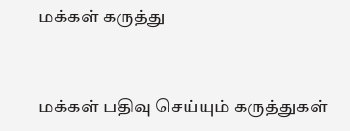மக்கள் கருத்து


மக்கள் பதிவு செய்யும் கருத்துகள்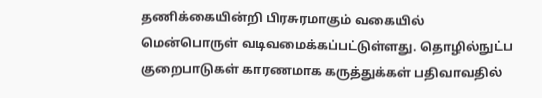தணிக்கையின்றி பிரசுரமாகும் வகையில் மென்பொருள் வடிவமைக்கப்பட்டுள்ளது. தொழில்நுட்ப குறைபாடுகள் காரணமாக கருத்துக்கள் பதிவாவதில்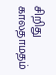சிறிது காலதாமதம்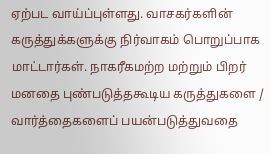ஏற்பட வாய்ப்புள்ளது. வாசகர்களின் கருத்துக்களுக்கு நிர்வாகம் பொறுப்பாக மாட்டார்கள். நாகரீகமற்ற மற்றும் பிறர் மனதை புண்படுத்தகூடிய கருத்துகளை / வார்த்தைகளைப் பயன்படுத்துவதை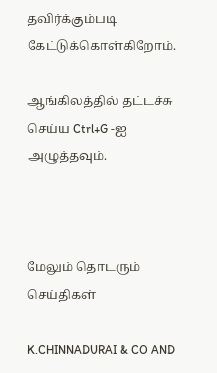தவிர்க்கும்படி கேட்டுக்கொள்கிறோம்.

ஆங்கிலத்தில் தட்டச்சு செய்ய Ctrl+G -ஐ அழுத்தவும்.



மேலும் தொடரும் செய்திகள்

K.CHINNADURAI & CO AND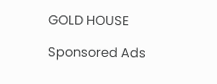GOLD HOUSE

Sponsored Ads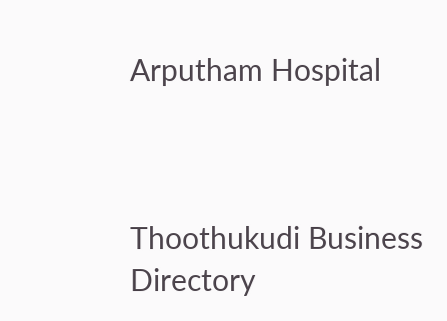Arputham Hospital



Thoothukudi Business Directory